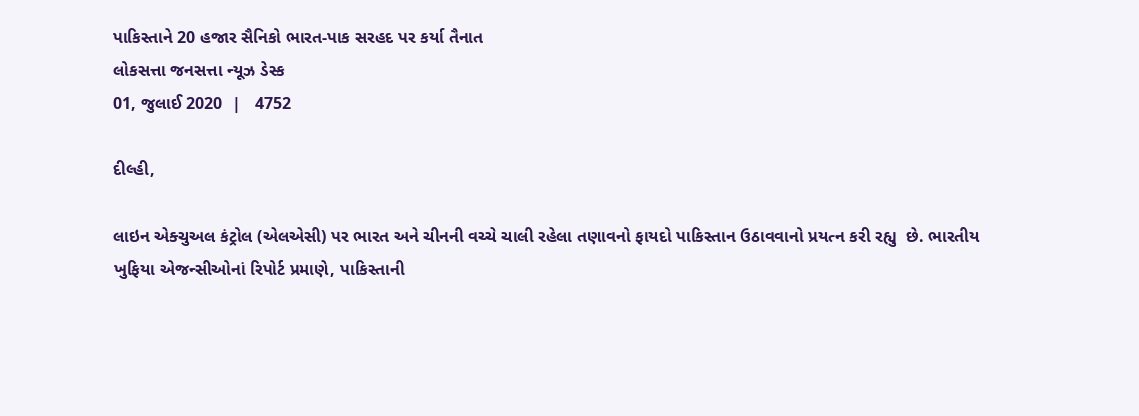પાકિસ્તાને 20 હજાર સૈનિકો ભારત-પાક સરહદ પર કર્યા તૈનાત
લોકસત્તા જનસત્તા ન્યૂઝ ડેસ્ક
01, જુલાઈ 2020  |   4752

દીલ્હી,

લાઇન એક્ચુઅલ કંટ્રોલ (એલએસી) પર ભારત અને ચીનની વચ્ચે ચાલી રહેલા તણાવનો ફાયદો પાકિસ્તાન ઉઠાવવાનો પ્રયત્ન કરી રહ્યુ  છે. ભારતીય ખુફિયા એજન્સીઓનાં રિપોર્ટ પ્રમાણે, પાકિસ્તાની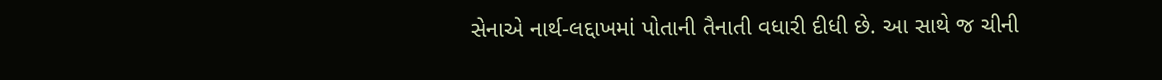સેનાએ નાર્થ-લદ્દાખમાં પોતાની તૈનાતી વધારી દીધી છે. આ સાથે જ ચીની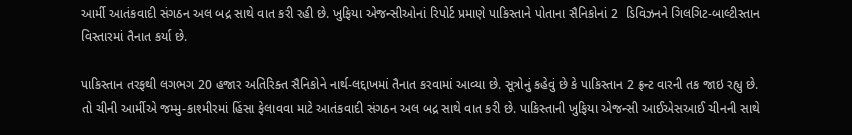આર્મી આતંકવાદી સંગઠન અલ બદ્ર સાથે વાત કરી રહી છે. ખુફિયા એજન્સીઓનાં રિપોર્ટ પ્રમાણે પાકિસ્તાને પોતાના સૈનિકોનાં 2  ડિવિઝનને ગિલગિટ-બાલ્ટીસ્તાન વિસ્તારમાં તૈનાત કર્યા છે.

પાકિસ્તાન તરફથી લગભગ 20 હજાર અતિરિક્ત સૈનિકોને નાર્થ-લદ્દાખમાં તૈનાત કરવામાં આવ્યા છે. સૂત્રોનું કહેવું છે કે પાકિસ્તાન 2 ફ્રન્ટ વારની તક જાઇ રહ્યુ છે. તો ચીની આર્મીએ જમ્મુ-કાશ્મીરમાં હિંસા ફેલાવવા માટે આતંકવાદી સંગઠન અલ બદ્ર સાથે વાત કરી છે. પાકિસ્તાની ખુફિયા એજન્સી આઈએસઆઈ ચીનની સાથે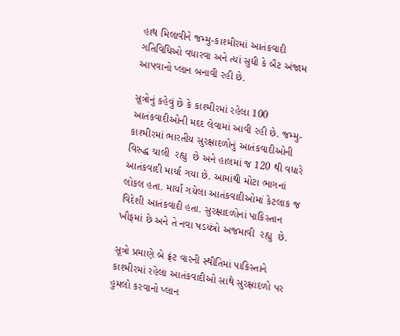હાથ મિલાવીને જમ્મુ-કાશ્મીરમાં આતંકવાદી ગતિવિધિઓ વધારવા અને ત્યાં સુધી કે બૈટ અંજામ આપવાનો પ્લાન બનાવી રહી છે.

સૂત્રોનું કહેવું છે કે કાશ્મીરમાં રહેલા 100 આતંકવાદીઓની મદદ લેવામાં આવી રહી છે. જમ્મુ-કાશ્મીરમાં ભારતીય સુરક્ષાદળોનું આતંકવાદીઓની વિરુદ્ધ ચાલી  રહ્યુ  છે અને હાલમાં જ 120 થી વધારે આતંકવાદી માર્યા ગયા છે. આમાંથી મોટા ભાગનાં લોકલ હતા. માર્યા ગયેલા આતંકવાદીઓમાં કેટલાક જ વિદેશી આતંકવાદી હતા. સુરક્ષાદળોનાં પાકિસ્તાન ખૌફમાં છે અને તે નવા ષડયંત્રો અજમાવી  રહ્યુ  છે.

સૂત્રો પ્રમાણે બે ફ્રંટ વારની સ્થીતિમાં પાકિસ્તાને કાશ્મીરમાં રહેલા આતંકવાદીઓ સાથે સુરક્ષાદળો પર હુમલો કરવાનો પ્લાન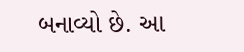બનાવ્યો છે. આ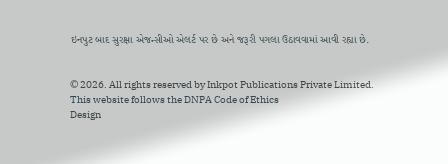ઇનપુટ બાદ સુરક્ષા એજન્સીઓ એલર્ટ પર છે અને જરૂરી પગલા ઉઠાવવામાં આવી રહ્યા છે.


© 2026. All rights reserved by Inkpot Publications Private Limited.
This website follows the DNPA Code of Ethics
Design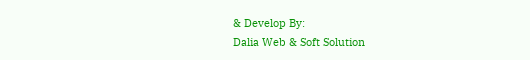& Develop By:
Dalia Web & Soft Solution